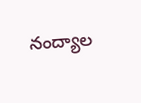నంద్యాల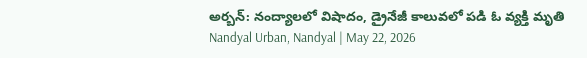అర్బన్: నంద్యాలలో విషాదం, డ్రైనేజీ కాలువలో పడి ఓ వ్యక్తి మృతి
Nandyal Urban, Nandyal | May 22, 2026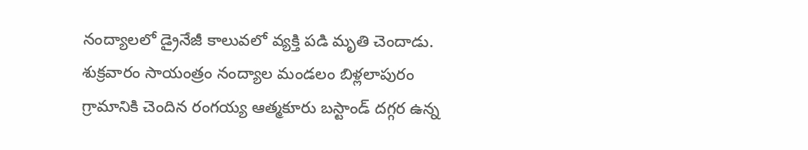నంద్యాలలో డ్రైనేజీ కాలువలో వ్యక్తి పడి మృతి చెందాడు. శుక్రవారం సాయంత్రం నంద్యాల మండలం బిళ్లలాపురం గ్రామానికి చెందిన రంగయ్య ఆత్మకూరు బస్టాండ్ దగ్గర ఉన్న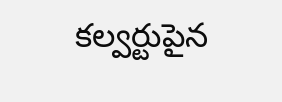కల్వర్టుపైన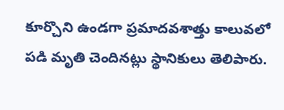కూర్చొని ఉండగా ప్రమాదవశాత్తు కాలువలో పడి మృతి చెందినట్లు స్థానికులు తెలిపారు.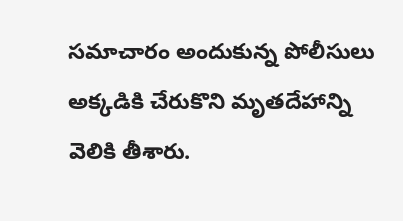సమాచారం అందుకున్న పోలీసులు అక్కడికి చేరుకొని మృతదేహాన్ని వెలికి తీశారు.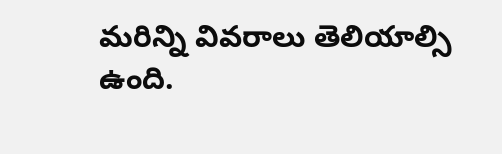మరిన్ని వివరాలు తెలియాల్సి ఉంది.